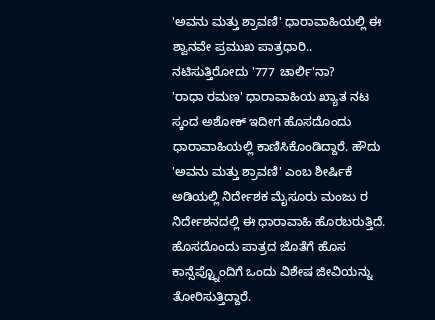'ಅವನು ಮತ್ತು ಶ್ರಾವಣಿ' ಧಾರಾವಾಹಿಯಲ್ಲಿ ಈ ಶ್ವಾನವೇ ಪ್ರಮುಖ ಪಾತ್ರಧಾರಿ.. ನಟಿಸುತ್ತಿರೋದು '777 ಚಾರ್ಲಿ'ನಾ?
'ರಾಧಾ ರಮಣ' ಧಾರಾವಾಹಿಯ ಖ್ಯಾತ ನಟ ಸ್ಕಂದ ಅಶೋಕ್ ಇದೀಗ ಹೊಸದೊಂದು ಧಾರಾವಾಹಿಯಲ್ಲಿ ಕಾಣಿಸಿಕೊಂಡಿದ್ದಾರೆ. ಹೌದು 'ಅವನು ಮತ್ತು ಶ್ರಾವಣಿ' ಎಂಬ ಶೀರ್ಷಿಕೆ ಅಡಿಯಲ್ಲಿ ನಿರ್ದೇಶಕ ಮೈಸೂರು ಮಂಜು ರ ನಿರ್ದೇಶನದಲ್ಲಿ ಈ ಧಾರಾವಾಹಿ ಹೊರಬರುತ್ತಿದೆ. ಹೊಸದೊಂದು ಪಾತ್ರದ ಜೊತೆಗೆ ಹೊಸ ಕಾನ್ಸೆಪ್ಟ್ನೊಂದಿಗೆ ಒಂದು ವಿಶೇಷ ಜೀವಿಯನ್ನು ತೋರಿಸುತ್ತಿದ್ದಾರೆ.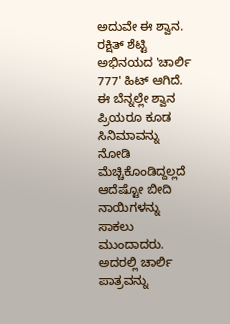ಅದುವೇ ಈ ಶ್ವಾನ.
ರಕ್ಷಿತ್ ಶೆಟ್ಟಿ ಅಭಿನಯದ 'ಚಾರ್ಲಿ 777' ಹಿಟ್ ಆಗಿದೆ. ಈ ಬೆನ್ನಲ್ಲೇ ಶ್ವಾನ ಪ್ರಿಯರೂ ಕೂಡ ಸಿನಿಮಾವನ್ನು ನೋಡಿ ಮೆಚ್ಚಿಕೊಂಡಿದ್ದಲ್ಲದೆ ಆದೆಷ್ಟೋ ಬೀದಿ ನಾಯಿಗಳನ್ನು ಸಾಕಲು ಮುಂದಾದರು. ಅದರಲ್ಲಿ ಚಾರ್ಲಿ ಪಾತ್ರವನ್ನು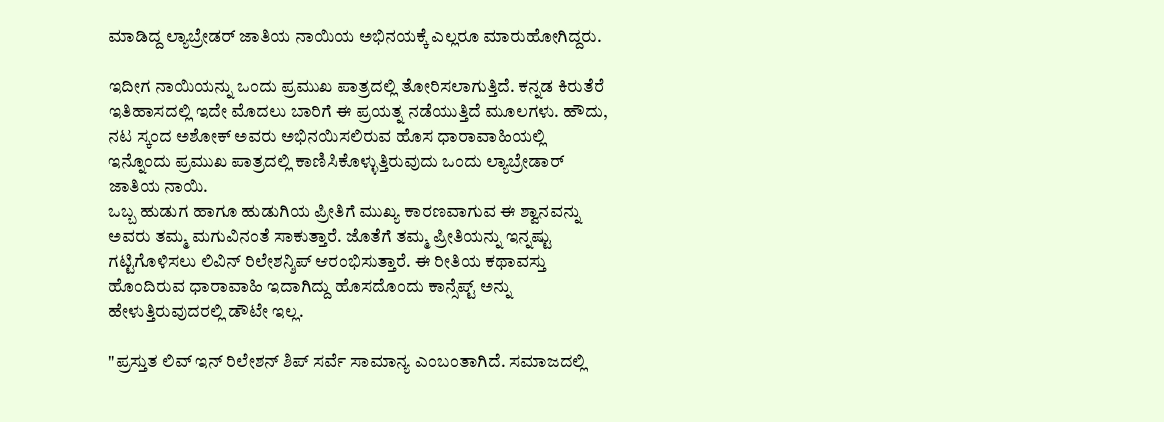ಮಾಡಿದ್ದ ಲ್ಯಾಬ್ರೇಡರ್ ಜಾತಿಯ ನಾಯಿಯ ಅಭಿನಯಕ್ಕೆ ಎಲ್ಲರೂ ಮಾರುಹೋಗಿದ್ದರು.

ಇದೀಗ ನಾಯಿಯನ್ನು ಒಂದು ಪ್ರಮುಖ ಪಾತ್ರದಲ್ಲಿ ತೋರಿಸಲಾಗುತ್ತಿದೆ. ಕನ್ನಡ ಕಿರುತೆರೆ ಇತಿಹಾಸದಲ್ಲಿ ಇದೇ ಮೊದಲು ಬಾರಿಗೆ ಈ ಪ್ರಯತ್ನ ನಡೆಯುತ್ತಿದೆ ಮೂಲಗಳು. ಹೌದು, ನಟ ಸ್ಕಂದ ಅಶೋಕ್ ಅವರು ಅಭಿನಯಿಸಲಿರುವ ಹೊಸ ಧಾರಾವಾಹಿಯಲ್ಲಿ ಇನ್ನೊಂದು ಪ್ರಮುಖ ಪಾತ್ರದಲ್ಲಿ ಕಾಣಿಸಿಕೊಳ್ಳುತ್ತಿರುವುದು ಒಂದು ಲ್ಯಾಬ್ರೇಡಾರ್ ಜಾತಿಯ ನಾಯಿ.
ಒಬ್ಬ ಹುಡುಗ ಹಾಗೂ ಹುಡುಗಿಯ ಪ್ರೀತಿಗೆ ಮುಖ್ಯ ಕಾರಣವಾಗುವ ಈ ಶ್ವಾನವನ್ನು ಅವರು ತಮ್ಮ ಮಗುವಿನಂತೆ ಸಾಕುತ್ತಾರೆ. ಜೊತೆಗೆ ತಮ್ಮ ಪ್ರೀತಿಯನ್ನು ಇನ್ನಷ್ಟು ಗಟ್ಟಿಗೊಳಿಸಲು ಲಿವಿನ್ ರಿಲೇಶನ್ಶಿಪ್ ಆರಂಭಿಸುತ್ತಾರೆ. ಈ ರೀತಿಯ ಕಥಾವಸ್ತು ಹೊಂದಿರುವ ಧಾರಾವಾಹಿ ಇದಾಗಿದ್ದು ಹೊಸದೊಂದು ಕಾನ್ಸೆಪ್ಟ್ ಅನ್ನು ಹೇಳುತ್ತಿರುವುದರಲ್ಲಿ ಡೌಟೇ ಇಲ್ಲ.

"ಪ್ರಸ್ತುತ ಲಿವ್ ಇನ್ ರಿಲೇಶನ್ ಶಿಪ್ ಸರ್ವೆ ಸಾಮಾನ್ಯ ಎಂಬಂತಾಗಿದೆ. ಸಮಾಜದಲ್ಲಿ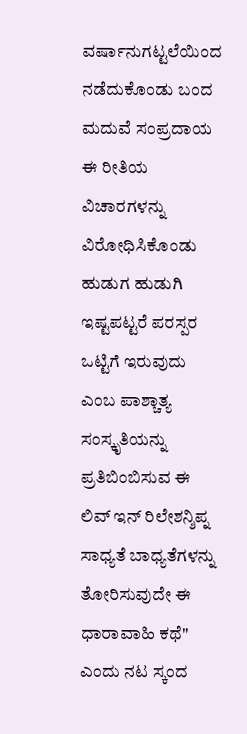ವರ್ಷಾನುಗಟ್ಟಲೆಯಿಂದ ನಡೆದುಕೊಂಡು ಬಂದ ಮದುವೆ ಸಂಪ್ರದಾಯ ಈ ರೀತಿಯ ವಿಚಾರಗಳನ್ನು ವಿರೋಧಿಸಿಕೊಂಡು ಹುಡುಗ ಹುಡುಗಿ ಇಷ್ಟಪಟ್ಟರೆ ಪರಸ್ಪರ ಒಟ್ಟಿಗೆ ಇರುವುದು ಎಂಬ ಪಾಶ್ಚಾತ್ಯ ಸಂಸ್ಕೃತಿಯನ್ನು ಪ್ರತಿಬಿಂಬಿಸುವ ಈ ಲಿವ್ ಇನ್ ರಿಲೇಶನ್ಶಿಪ್ನ ಸಾಧ್ಯತೆ ಬಾಧ್ಯತೆಗಳನ್ನು ತೋರಿಸುವುದೇ ಈ ಧಾರಾವಾಹಿ ಕಥೆ" ಎಂದು ನಟ ಸ್ಕಂದ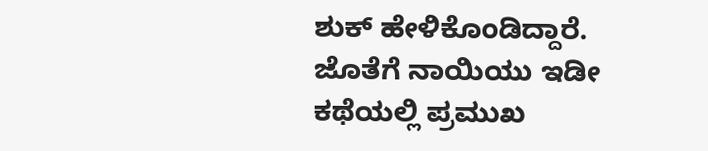ಶುಕ್ ಹೇಳಿಕೊಂಡಿದ್ದಾರೆ. ಜೊತೆಗೆ ನಾಯಿಯು ಇಡೀ ಕಥೆಯಲ್ಲಿ ಪ್ರಮುಖ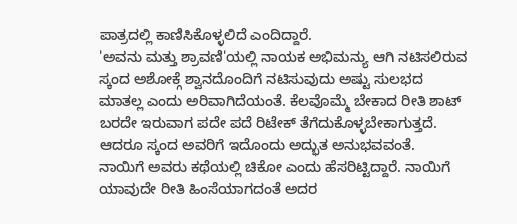ಪಾತ್ರದಲ್ಲಿ ಕಾಣಿಸಿಕೊಳ್ಳಲಿದೆ ಎಂದಿದ್ದಾರೆ.
'ಅವನು ಮತ್ತು ಶ್ರಾವಣಿ'ಯಲ್ಲಿ ನಾಯಕ ಅಭಿಮನ್ಯು ಆಗಿ ನಟಿಸಲಿರುವ ಸ್ಕಂದ ಅಶೋಕ್ಗೆ ಶ್ವಾನದೊಂದಿಗೆ ನಟಿಸುವುದು ಅಷ್ಟು ಸುಲಭದ ಮಾತಲ್ಲ ಎಂದು ಅರಿವಾಗಿದೆಯಂತೆ. ಕೆಲವೊಮ್ಮೆ ಬೇಕಾದ ರೀತಿ ಶಾಟ್ ಬರದೇ ಇರುವಾಗ ಪದೇ ಪದೆ ರಿಟೇಕ್ ತೆಗೆದುಕೊಳ್ಳಬೇಕಾಗುತ್ತದೆ. ಆದರೂ ಸ್ಕಂದ ಅವರಿಗೆ ಇದೊಂದು ಅದ್ಭುತ ಅನುಭವವಂತೆ.
ನಾಯಿಗೆ ಅವರು ಕಥೆಯಲ್ಲಿ ಚಿಕೋ ಎಂದು ಹೆಸರಿಟ್ಟಿದ್ದಾರೆ. ನಾಯಿಗೆ ಯಾವುದೇ ರೀತಿ ಹಿಂಸೆಯಾಗದಂತೆ ಅದರ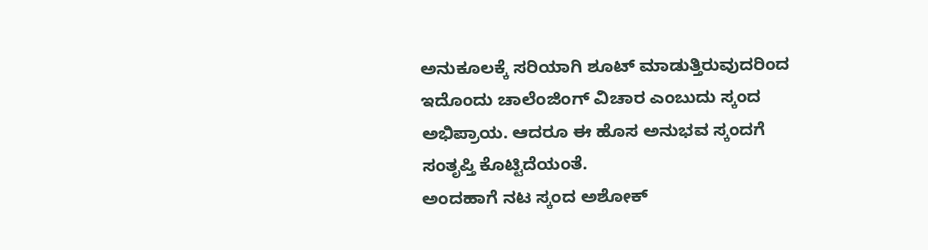ಅನುಕೂಲಕ್ಕೆ ಸರಿಯಾಗಿ ಶೂಟ್ ಮಾಡುತ್ತಿರುವುದರಿಂದ ಇದೊಂದು ಚಾಲೆಂಜಿಂಗ್ ವಿಚಾರ ಎಂಬುದು ಸ್ಕಂದ ಅಭಿಪ್ರಾಯ. ಆದರೂ ಈ ಹೊಸ ಅನುಭವ ಸ್ಕಂದಗೆ ಸಂತೃಪ್ತಿ ಕೊಟ್ಟಿದೆಯಂತೆ.
ಅಂದಹಾಗೆ ನಟ ಸ್ಕಂದ ಅಶೋಕ್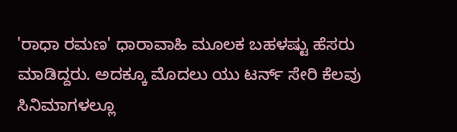'ರಾಧಾ ರಮಣ' ಧಾರಾವಾಹಿ ಮೂಲಕ ಬಹಳಷ್ಟು ಹೆಸರು ಮಾಡಿದ್ದರು. ಅದಕ್ಕೂ ಮೊದಲು ಯು ಟರ್ನ್ ಸೇರಿ ಕೆಲವು ಸಿನಿಮಾಗಳಲ್ಲೂ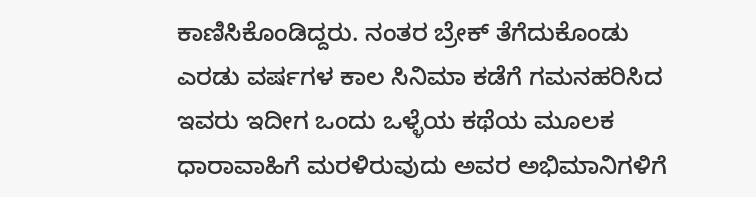ಕಾಣಿಸಿಕೊಂಡಿದ್ದರು. ನಂತರ ಬ್ರೇಕ್ ತೆಗೆದುಕೊಂಡು ಎರಡು ವರ್ಷಗಳ ಕಾಲ ಸಿನಿಮಾ ಕಡೆಗೆ ಗಮನಹರಿಸಿದ ಇವರು ಇದೀಗ ಒಂದು ಒಳ್ಳೆಯ ಕಥೆಯ ಮೂಲಕ ಧಾರಾವಾಹಿಗೆ ಮರಳಿರುವುದು ಅವರ ಅಭಿಮಾನಿಗಳಿಗೆ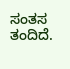ಸಂತಸ ತಂದಿದೆ.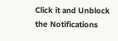Click it and Unblock the Notifications